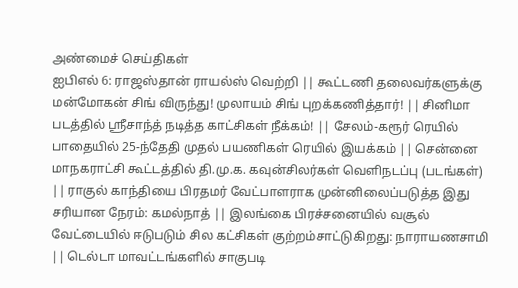அண்மைச் செய்திகள்
ஐபிஎல் 6: ராஜஸ்தான் ராயல்ஸ் வெற்றி || கூட்டணி தலைவர்களுக்கு மன்மோகன் சிங் விருந்து! முலாயம் சிங் புறக்கணித்தார்! || சினிமா படத்தில் ஸ்ரீசாந்த் நடித்த காட்சிகள் நீக்கம்! || சேலம்-கரூர் ரெயில் பாதையில் 25-ந்தேதி முதல் பயணிகள் ரெயில் இயக்கம் || சென்னை மாநகராட்சி கூட்டத்தில் தி.மு.க. கவுன்சிலர்கள் வெளிநடப்பு (படங்கள்) || ராகுல் காந்தியை பிரதமர் வேட்பாளராக முன்னிலைப்படுத்த இது சரியான நேரம்: கமல்நாத் || இலங்கை பிரச்சனையில் வசூல் வேட்டையில் ஈடுபடும் சில கட்சிகள் குற்றம்சாட்டுகிறது: நாராயணசாமி || டெல்டா மாவட்டங்களில் சாகுபடி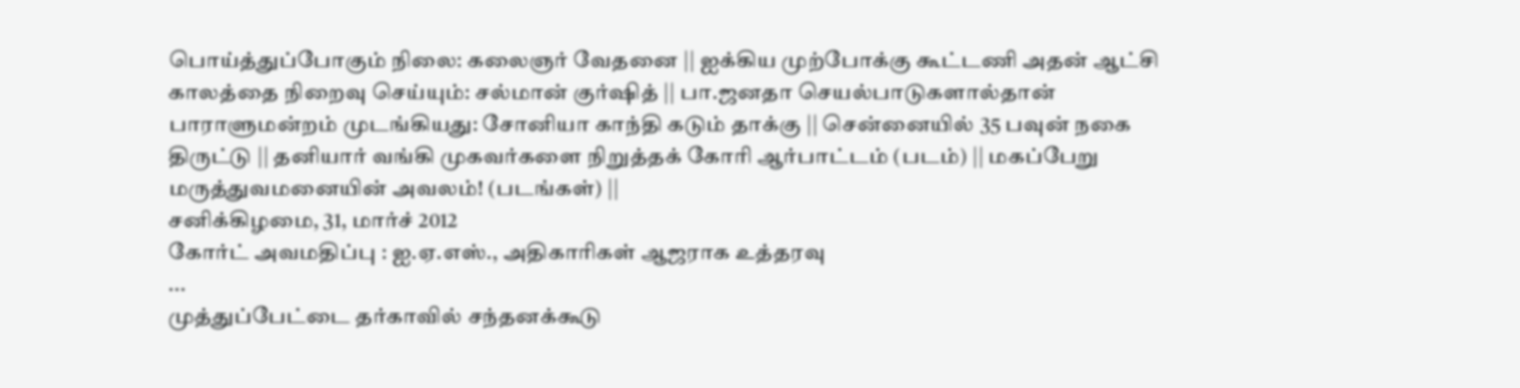பொய்த்துப்போகும் நிலை: கலைஞர் வேதனை || ஐக்கிய முற்போக்கு கூட்டணி அதன் ஆட்சி காலத்தை நிறைவு செய்யும்: சல்மான் குர்ஷித் || பா.ஜனதா செயல்பாடுகளால்தான் பாராளுமன்றம் முடங்கியது: சோனியா காந்தி கடும் தாக்கு || சென்னையில் 35 பவுன் நகை திருட்டு || தனியார் வங்கி முகவர்களை நிறுத்தக் கோரி ஆர்பாட்டம் (படம்) || மகப்பேறு மருத்துவமனையின் அவலம்! (படங்கள்) ||
சனிக்கிழமை, 31, மார்ச் 2012
கோர்ட் அவமதிப்பு : ஐ.ஏ.எஸ்., அதிகாரிகள் ஆஜராக உத்தரவு
...
முத்துப்பேட்டை தர்காவில் சந்தனக்கூடு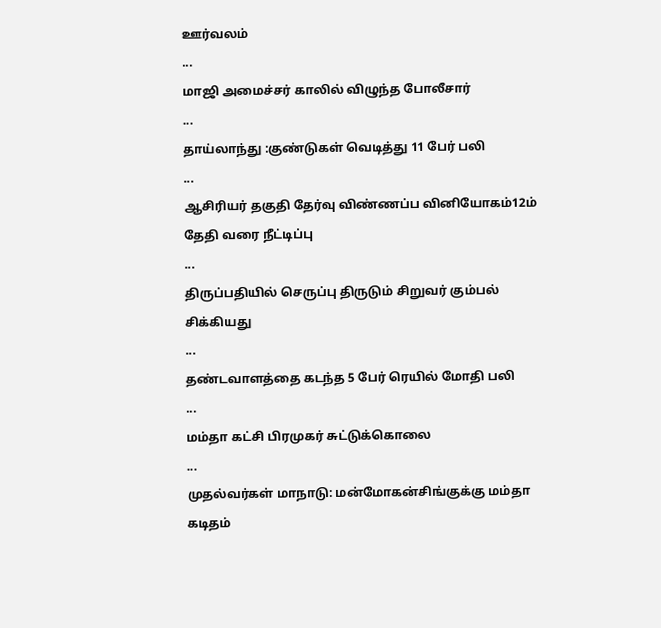ஊர்வலம்
...
மாஜி அமைச்சர் காலில் விழுந்த போலீசார்
...
தாய்லாந்து :குண்டுகள் வெடித்து 11 பேர் பலி
...
ஆசிரியர் தகுதி தேர்வு விண்ணப்ப வினியோகம்12ம் தேதி வரை நீட்டிப்பு
...
திருப்பதியில் செருப்பு திருடும் சிறுவர் கும்பல் சிக்கியது
...
தண்டவாளத்தை கடந்த 5 பேர் ரெயில் மோதி பலி
...
மம்தா கட்சி பிரமுகர் சுட்டுக்கொலை
...
முதல்வர்கள் மாநாடு: மன்மோகன்சிங்குக்கு மம்தா கடிதம்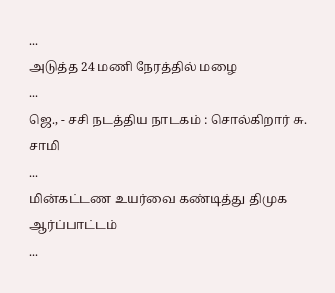...
அடுத்த 24 மணி நேரத்தில் மழை
...
ஜெ., - சசி நடத்திய நாடகம் : சொல்கிறார் சு. சாமி
...
மின்கட்டண உயர்வை கண்டித்து திமுக ஆர்ப்பாட்டம்
...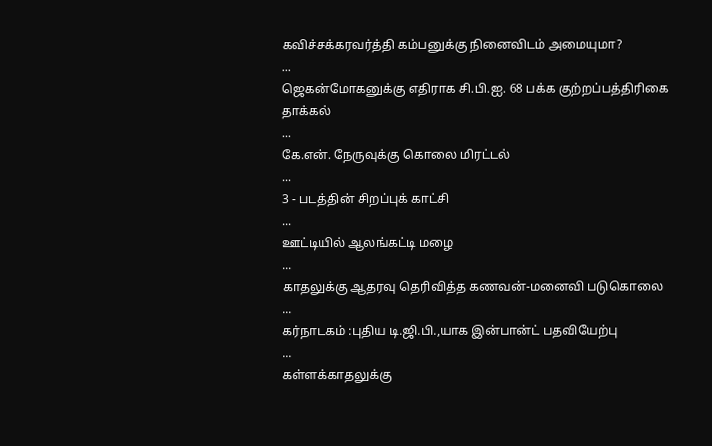கவிச்சக்கரவர்த்தி கம்பனுக்கு நினைவிடம் அமையுமா?
...
ஜெகன்மோகனுக்கு எதிராக சி.பி.ஐ. 68 பக்க குற்றப்பத்திரிகை தாக்கல்
...
கே.என். நேருவுக்கு கொலை மிரட்டல்
...
3 - படத்தின் சிறப்புக் காட்சி
...
ஊட்டியில் ஆலங்கட்டி மழை
...
காதலுக்கு ஆதரவு தெரிவித்த கணவன்-மனைவி படுகொலை
...
கர்நாடகம் :புதிய டி.ஜி.பி.,யாக இன்பான்ட் பதவியேற்பு
...
கள்ளக்காதலுக்கு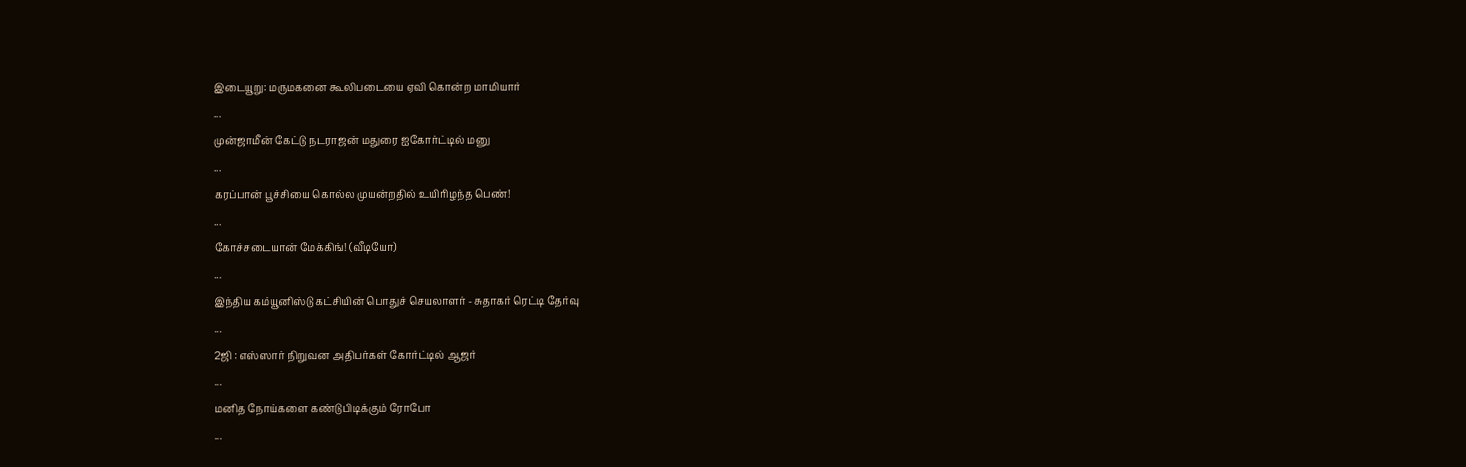இடையூறு: மருமகனை கூலிபடையை ஏவி கொன்ற மாமியார்
...
முன்ஜாமீன் கேட்டு நடராஜன் மதுரை ஐகோர்ட்டில் மனு
...
கரப்பான் பூச்சியை கொல்ல முயன்றதில் உயிரிழந்த பெண்!
...
கோச்சடையான் மேக்கிங்! (வீடியோ)
...
இந்திய கம்யூனிஸ்டு கட்சியின் பொதுச் செயலாளர் - சுதாகர் ரெட்டி தேர்வு
...
2ஜி : எஸ்ஸார் நிறுவன அதிபர்கள் கோர்ட்டில் ஆஜர்
...
மனித நோய்களை கண்டுபிடிக்கும் ரோபோ
...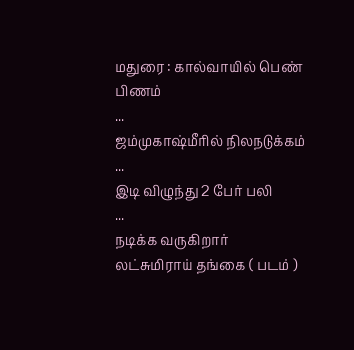மதுரை : கால்வாயில் பெண் பிணம்
...
ஜம்முகாஷ்மீரில் நிலநடுக்கம்
...
இடி விழுந்து 2 பேர் பலி
...
நடிக்க வருகிறார் லட்சுமிராய் தங்கை ( படம் )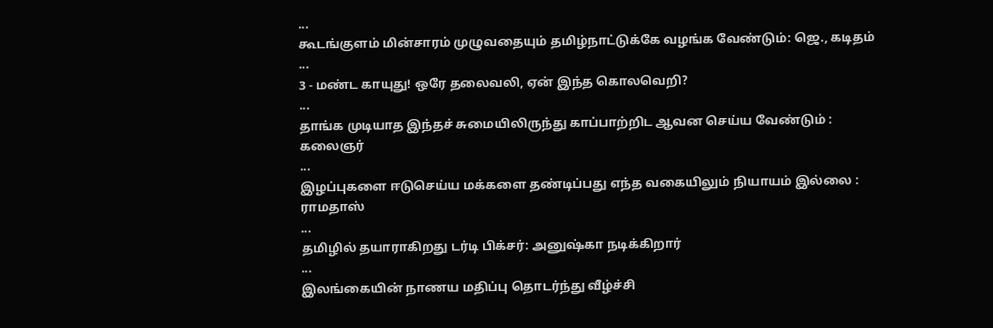...
கூடங்குளம் மின்சாரம் முழுவதையும் தமிழ்நாட்டுக்கே வழங்க வேண்டும்: ஜெ., கடிதம்
...
3 - மண்ட காயுது! ஒரே தலைவலி, ஏன் இந்த கொலவெறி?
...
தாங்க முடியாத இந்தச் சுமையிலிருந்து காப்பாற்றிட ஆவன செய்ய வேண்டும் : கலைஞர்
...
இழப்புகளை ஈடுசெய்ய மக்களை தண்டிப்பது எந்த வகையிலும் நியாயம் இல்லை : ராமதாஸ்
...
தமிழில் தயாராகிறது டர்டி பிக்சர்: அனுஷ்கா நடிக்கிறார்
...
இலங்கையின் நாணய மதிப்பு தொடர்ந்து வீழ்ச்சி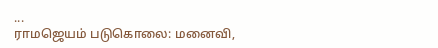...
ராமஜெயம் படுகொலை: மனைவி,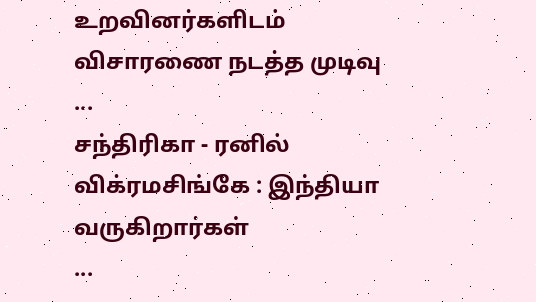உறவினர்களிடம் விசாரணை நடத்த முடிவு
...
சந்திரிகா - ரனில் விக்ரமசிங்கே : இந்தியா வருகிறார்கள்
...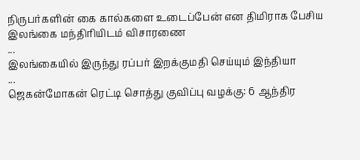நிருபர்களின் கை கால்களை உடைப்பேன் என திமிராக பேசிய இலங்கை மந்திரியிடம் விசாரணை
...
இலங்கையில் இருந்து ரப்பர் இறக்குமதி செய்யும் இந்தியா
...
ஜெகன்மோகன் ரெட்டி சொத்து குவிப்பு வழக்கு: 6 ஆந்திர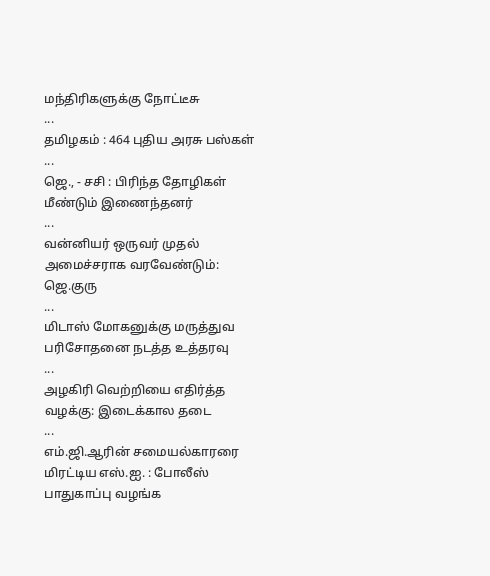மந்திரிகளுக்கு நோட்டீசு
...
தமிழகம் : 464 புதிய அரசு பஸ்கள்
...
ஜெ., - சசி : பிரிந்த தோழிகள் மீண்டும் இணைந்தனர்
...
வன்னியர் ஒருவர் முதல் அமைச்சராக வரவேண்டும்: ஜெ.குரு
...
மிடாஸ் மோகனுக்கு மருத்துவ பரிசோதனை நடத்த உத்தரவு
...
அழகிரி வெற்றியை எதிர்த்த வழக்கு: இடைக்கால தடை
...
எம்.ஜி.ஆரின் சமையல்காரரை மிரட்டிய எஸ்.ஐ. : போலீஸ் பாதுகாப்பு வழங்க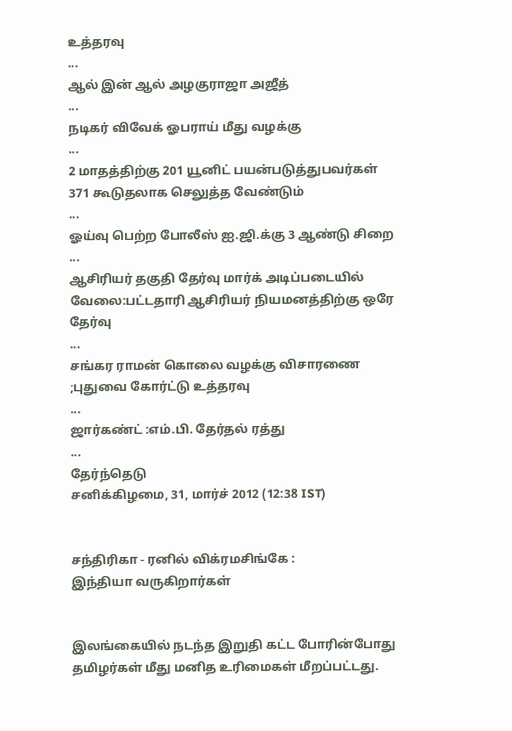உத்தரவு
...
ஆல் இன் ஆல் அழகுராஜா அஜீத்
...
நடிகர் விவேக் ஓபராய் மீது வழக்கு
...
2 மாதத்திற்கு 201 யூனிட் பயன்படுத்துபவர்கள் 371 கூடுதலாக செலுத்த வேண்டும்
...
ஓய்வு பெற்ற போலீஸ் ஐ.ஜி.க்கு 3 ஆண்டு சிறை
...
ஆசிரியர் தகுதி தேர்வு மார்க் அடிப்படையில் வேலை:பட்டதாரி ஆசிரியர் நியமனத்திற்கு ஒரே தேர்வு
...
சங்கர ராமன் கொலை வழக்கு விசாரணை ;புதுவை கோர்ட்டு உத்தரவு
...
ஜார்கண்ட் :எம்.பி. தேர்தல் ரத்து
...
தேர்ந்தெடு
சனிக்கிழமை, 31, மார்ச் 2012 (12:38 IST)


சந்திரிகா - ரனில் விக்ரமசிங்கே :
இந்தியா வருகிறார்கள்


இலங்கையில் நடந்த இறுதி கட்ட போரின்போது தமிழர்கள் மீது மனித உரிமைகள் மீறப்பட்டது.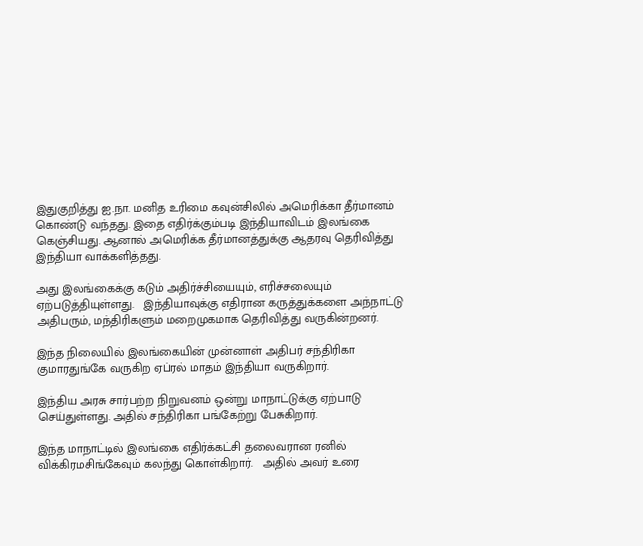இதுகுறித்து ஐ.நா. மனித உரிமை கவுன்சிலில் அமெரிக்கா தீர்மானம் கொண்டு வந்தது. இதை எதிர்க்கும்படி இந்தியாவிடம் இலங்கை கெஞ்சியது. ஆனால் அமெரிக்க தீர்மானத்துக்கு ஆதரவு தெரிவித்து இந்தியா வாக்களித்தது.

அது இலங்கைக்கு கடும் அதிர்ச்சியையும், எரிச்சலையும் ஏற்படுத்தியுள்ளது.   இந்தியாவுக்கு எதிரான கருத்துக்களை அந்நாட்டு அதிபரும், மந்திரிகளும் மறைமுகமாக தெரிவித்து வருகின்றனர்.

இந்த நிலையில் இலங்கையின் முன்னாள் அதிபர் சந்திரிகா குமாரதுங்கே வருகிற ஏப்ரல் மாதம் இந்தியா வருகிறார்.

இந்திய அரசு சார்பற்ற நிறுவனம் ஒன்று மாநாட்டுக்கு ஏற்பாடு செய்துள்ளது. அதில் சந்திரிகா பங்கேற்று பேசுகிறார்.

இந்த மாநாட்டில் இலங்கை எதிர்க்கட்சி தலைவரான ரனில் விக்கிரமசிங்கேவும் கலந்து கொள்கிறார்.   அதில் அவர் உரை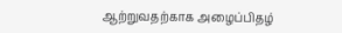ஆற்றுவதற்காக அழைப்பிதழ்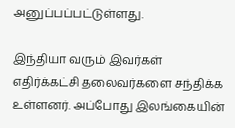அனுப்பப்பட்டுள்ளது.

இந்தியா வரும் இவர்கள் எதிர்க்கட்சி தலைவர்களை சந்திக்க உள்ளனர். அப்போது இலங்கையின்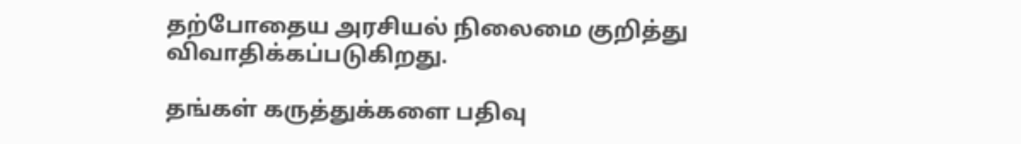தற்போதைய அரசியல் நிலைமை குறித்து விவாதிக்கப்படுகிறது.

தங்கள் கருத்துக்களை பதிவு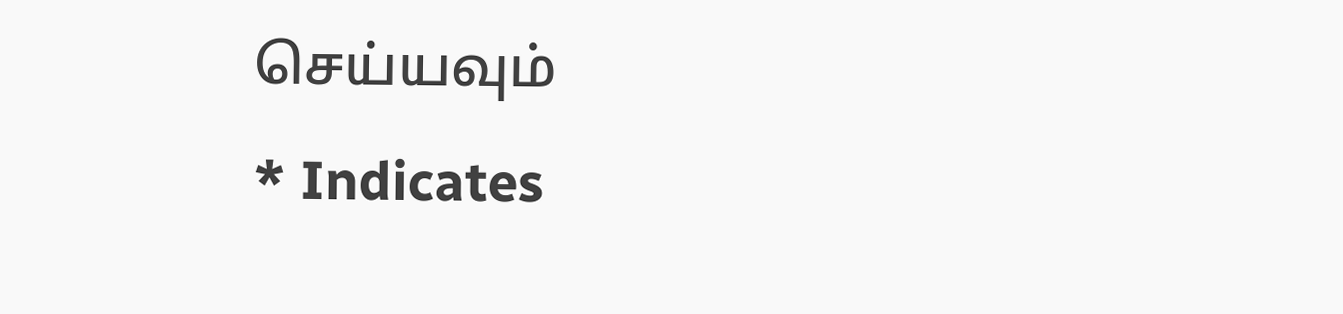செய்யவும்                                  * Indicates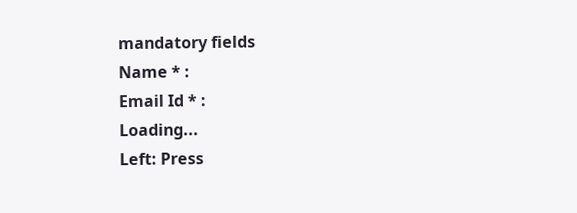mandatory fields
Name * :
Email Id * :
Loading...
Left: Press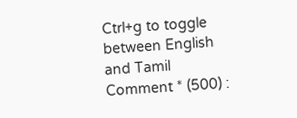Ctrl+g to toggle between English and Tamil
Comment * (500) :